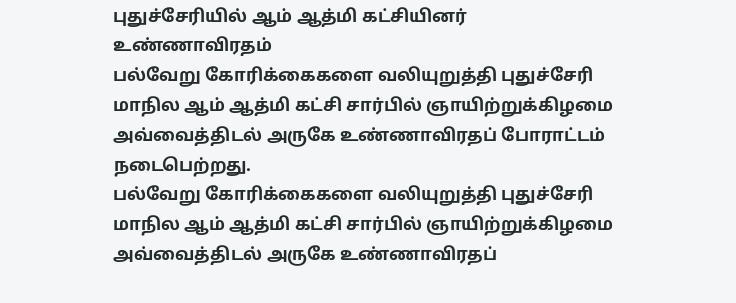புதுச்சேரியில் ஆம் ஆத்மி கட்சியினர் உண்ணாவிரதம்
பல்வேறு கோரிக்கைகளை வலியுறுத்தி புதுச்சேரி மாநில ஆம் ஆத்மி கட்சி சார்பில் ஞாயிற்றுக்கிழமை அவ்வைத்திடல் அருகே உண்ணாவிரதப் போராட்டம் நடைபெற்றது.
பல்வேறு கோரிக்கைகளை வலியுறுத்தி புதுச்சேரி மாநில ஆம் ஆத்மி கட்சி சார்பில் ஞாயிற்றுக்கிழமை அவ்வைத்திடல் அருகே உண்ணாவிரதப்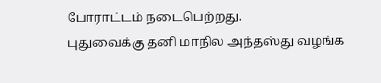போராட்டம் நடைபெற்றது.
புதுவைக்கு தனி மாநில அந்தஸ்து வழங்க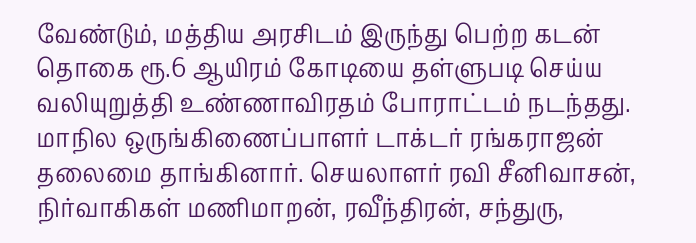வேண்டும், மத்திய அரசிடம் இருந்து பெற்ற கடன் தொகை ரூ.6 ஆயிரம் கோடியை தள்ளுபடி செய்ய வலியுறுத்தி உண்ணாவிரதம் போராட்டம் நடந்தது.
மாநில ஒருங்கிணைப்பாளர் டாக்டர் ரங்கராஜன் தலைமை தாங்கினார். செயலாளர் ரவி சீனிவாசன், நிர்வாகிகள் மணிமாறன், ரவீந்திரன், சந்துரு,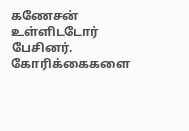கணேசன் உள்ளிடடோர் பேசினர். கோரிக்கைகளை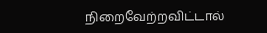நிறைவேற்றவிட்டால்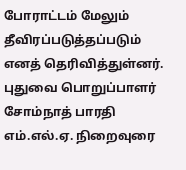போராட்டம் மேலும் தீவிரப்படுத்தப்படும் எனத் தெரிவித்துள்னர். புதுவை பொறுப்பாளர் சோம்நாத் பாரதி எம்.எல்.ஏ. நிறைவுரை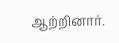ஆற்றினார்.